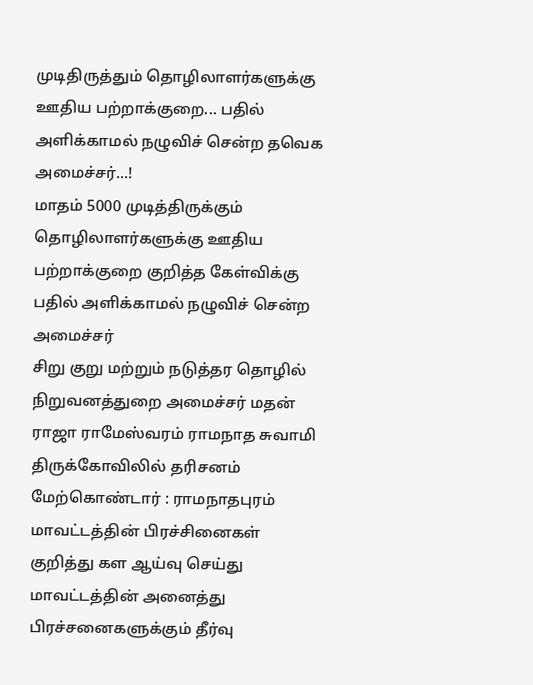முடிதிருத்தும் தொழிலாளர்களுக்கு ஊதிய பற்றாக்குறை... பதில் அளிக்காமல் நழுவிச் சென்ற தவெக அமைச்சர்...!
மாதம் 5000 முடித்திருக்கும் தொழிலாளர்களுக்கு ஊதிய பற்றாக்குறை குறித்த கேள்விக்கு பதில் அளிக்காமல் நழுவிச் சென்ற அமைச்சர்
சிறு குறு மற்றும் நடுத்தர தொழில் நிறுவனத்துறை அமைச்சர் மதன் ராஜா ராமேஸ்வரம் ராமநாத சுவாமி திருக்கோவிலில் தரிசனம் மேற்கொண்டார் : ராமநாதபுரம் மாவட்டத்தின் பிரச்சினைகள் குறித்து கள ஆய்வு செய்து மாவட்டத்தின் அனைத்து பிரச்சனைகளுக்கும் தீர்வு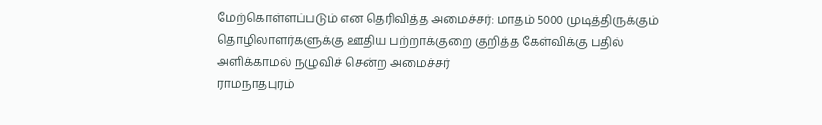மேற்கொள்ளப்படும் என தெரிவித்த அமைச்சர்: மாதம் 5000 முடித்திருக்கும் தொழிலாளர்களுக்கு ஊதிய பற்றாக்குறை குறித்த கேள்விக்கு பதில் அளிக்காமல் நழுவிச் சென்ற அமைச்சர்
ராமநாதபுரம்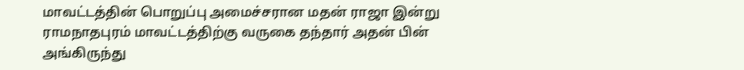மாவட்டத்தின் பொறுப்பு அமைச்சரான மதன் ராஜா இன்று ராமநாதபுரம் மாவட்டத்திற்கு வருகை தந்தார் அதன் பின் அங்கிருந்து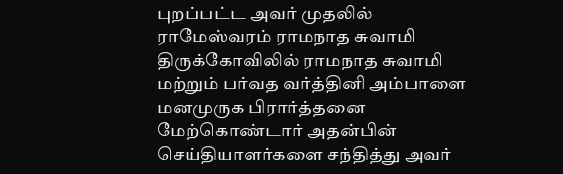புறப்பட்ட அவர் முதலில் ராமேஸ்வரம் ராமநாத சுவாமி திருக்கோவிலில் ராமநாத சுவாமி மற்றும் பர்வத வர்த்தினி அம்பாளை மனமுருக பிரார்த்தனை மேற்கொண்டார் அதன்பின் செய்தியாளர்களை சந்தித்து அவர்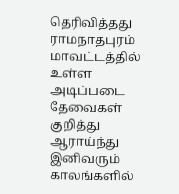தெரிவித்தது
ராமநாதபுரம் மாவட்டத்தில் உள்ள அடிப்படை தேவைகள் குறித்து ஆராய்ந்து இனிவரும் காலங்களில்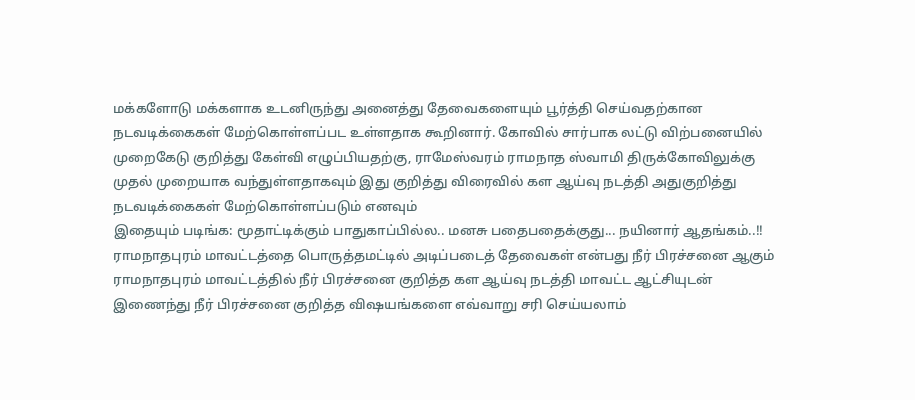மக்களோடு மக்களாக உடனிருந்து அனைத்து தேவைகளையும் பூர்த்தி செய்வதற்கான நடவடிக்கைகள் மேற்கொள்ளப்பட உள்ளதாக கூறினார். கோவில் சார்பாக லட்டு விற்பனையில் முறைகேடு குறித்து கேள்வி எழுப்பியதற்கு, ராமேஸ்வரம் ராமநாத ஸ்வாமி திருக்கோவிலுக்கு முதல் முறையாக வந்துள்ளதாகவும் இது குறித்து விரைவில் கள ஆய்வு நடத்தி அதுகுறித்து நடவடிக்கைகள் மேற்கொள்ளப்படும் எனவும்
இதையும் படிங்க: மூதாட்டிக்கும் பாதுகாப்பில்ல.. மனசு பதைபதைக்குது... நயினார் ஆதங்கம்..!!
ராமநாதபுரம் மாவட்டத்தை பொருத்தமட்டில் அடிப்படைத் தேவைகள் என்பது நீர் பிரச்சனை ஆகும் ராமநாதபுரம் மாவட்டத்தில் நீர் பிரச்சனை குறித்த கள ஆய்வு நடத்தி மாவட்ட ஆட்சியுடன் இணைந்து நீர் பிரச்சனை குறித்த விஷயங்களை எவ்வாறு சரி செய்யலாம்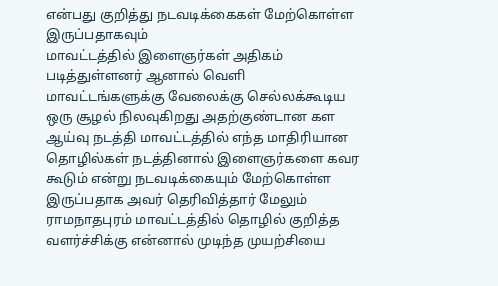என்பது குறித்து நடவடிக்கைகள் மேற்கொள்ள இருப்பதாகவும்
மாவட்டத்தில் இளைஞர்கள் அதிகம் படித்துள்ளனர் ஆனால் வெளி மாவட்டங்களுக்கு வேலைக்கு செல்லக்கூடிய ஒரு சூழல் நிலவுகிறது அதற்குண்டான கள ஆய்வு நடத்தி மாவட்டத்தில் எந்த மாதிரியான தொழில்கள் நடத்தினால் இளைஞர்களை கவர கூடும் என்று நடவடிக்கையும் மேற்கொள்ள இருப்பதாக அவர் தெரிவித்தார் மேலும் ராமநாதபுரம் மாவட்டத்தில் தொழில் குறித்த வளர்ச்சிக்கு என்னால் முடிந்த முயற்சியை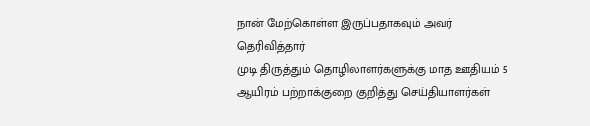நான் மேற்கொள்ள இருப்பதாகவும் அவர் தெரிவித்தார்
முடி திருத்தும் தொழிலாளர்களுக்கு மாத ஊதியம் 5 ஆயிரம் பற்றாக்குறை குறித்து செய்தியாளர்கள்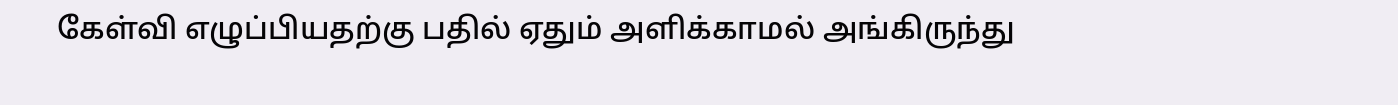கேள்வி எழுப்பியதற்கு பதில் ஏதும் அளிக்காமல் அங்கிருந்து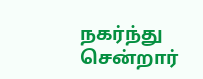நகர்ந்து சென்றார்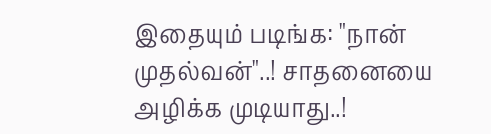இதையும் படிங்க: "நான் முதல்வன்"..! சாதனையை அழிக்க முடியாது..!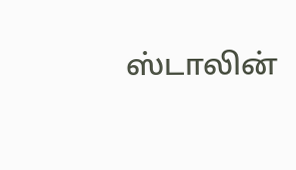ஸ்டாலின்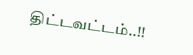திட்டவட்டம்..!!